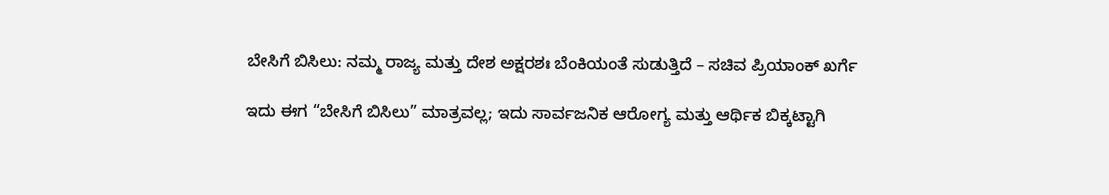ಬೇಸಿಗೆ ಬಿಸಿಲು: ನಮ್ಮ ರಾಜ್ಯ ಮತ್ತು ದೇಶ ಅಕ್ಷರಶಃ ಬೆಂಕಿಯಂತೆ ಸುಡುತ್ತಿದೆ – ಸಚಿವ ಪ್ರಿಯಾಂಕ್ ಖರ್ಗೆ

ಇದು ಈಗ “ಬೇಸಿಗೆ ಬಿಸಿಲು” ಮಾತ್ರವಲ್ಲ; ಇದು ಸಾರ್ವಜನಿಕ ಆರೋಗ್ಯ ಮತ್ತು ಆರ್ಥಿಕ ಬಿಕ್ಕಟ್ಟಾಗಿ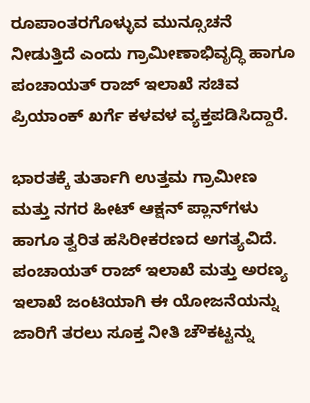ರೂಪಾಂತರಗೊಳ್ಳುವ ಮುನ್ಸೂಚನೆ ನೀಡುತ್ತಿದೆ ಎಂದು ಗ್ರಾಮೀಣಾಭಿವೃದ್ಧಿ ಹಾಗೂ ಪಂಚಾಯತ್ ರಾಜ್ ಇಲಾಖೆ ಸಚಿವ ಪ್ರಿಯಾಂಕ್ ಖರ್ಗೆ ಕಳವಳ ವ್ಯಕ್ತಪಡಿಸಿದ್ದಾರೆ.

ಭಾರತಕ್ಕೆ ತುರ್ತಾಗಿ ಉತ್ತಮ ಗ್ರಾಮೀಣ ಮತ್ತು ನಗರ ಹೀಟ್ ಆಕ್ಷನ್ ಪ್ಲಾನ್‌ಗಳು ಹಾಗೂ ತ್ವರಿತ ಹಸಿರೀಕರಣದ ಅಗತ್ಯವಿದೆ. ಪಂಚಾಯತ್ ರಾಜ್ ಇಲಾಖೆ ಮತ್ತು ಅರಣ್ಯ ಇಲಾಖೆ ಜಂಟಿಯಾಗಿ ಈ ಯೋಜನೆಯನ್ನು ಜಾರಿಗೆ ತರಲು ಸೂಕ್ತ ನೀತಿ ಚೌಕಟ್ಟನ್ನು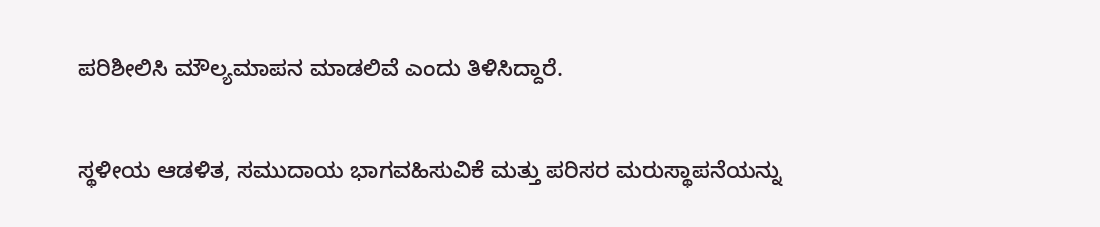ಪರಿಶೀಲಿಸಿ ಮೌಲ್ಯಮಾಪನ ಮಾಡಲಿವೆ ಎಂದು ತಿಳಿಸಿದ್ದಾರೆ.

ಸ್ಥಳೀಯ ಆಡಳಿತ, ಸಮುದಾಯ ಭಾಗವಹಿಸುವಿಕೆ ಮತ್ತು ಪರಿಸರ ಮರುಸ್ಥಾಪನೆಯನ್ನು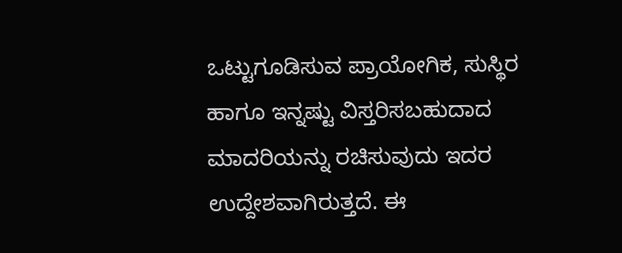ಒಟ್ಟುಗೂಡಿಸುವ ಪ್ರಾಯೋಗಿಕ, ಸುಸ್ಥಿರ ಹಾಗೂ ಇನ್ನಷ್ಟು ವಿಸ್ತರಿಸಬಹುದಾದ ಮಾದರಿಯನ್ನು ರಚಿಸುವುದು ಇದರ ಉದ್ದೇಶವಾಗಿರುತ್ತದೆ. ಈ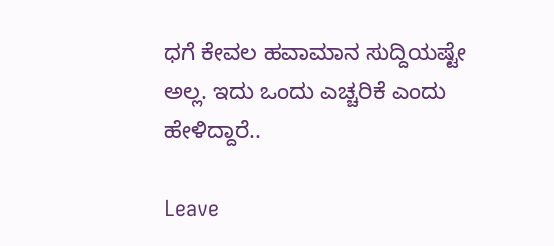ಧಗೆ ಕೇವಲ ಹವಾಮಾನ ಸುದ್ದಿಯಷ್ಟೇ ಅಲ್ಲ. ಇದು ಒಂದು ಎಚ್ಚರಿಕೆ ಎಂದು ಹೇಳಿದ್ದಾರೆ..

Leave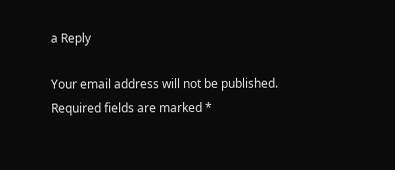a Reply

Your email address will not be published. Required fields are marked *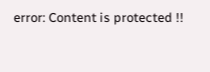error: Content is protected !!